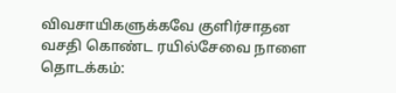விவசாயிகளுக்கவே குளிர்சாதன வசதி கொண்ட ரயில்சேவை நாளை தொடக்கம்: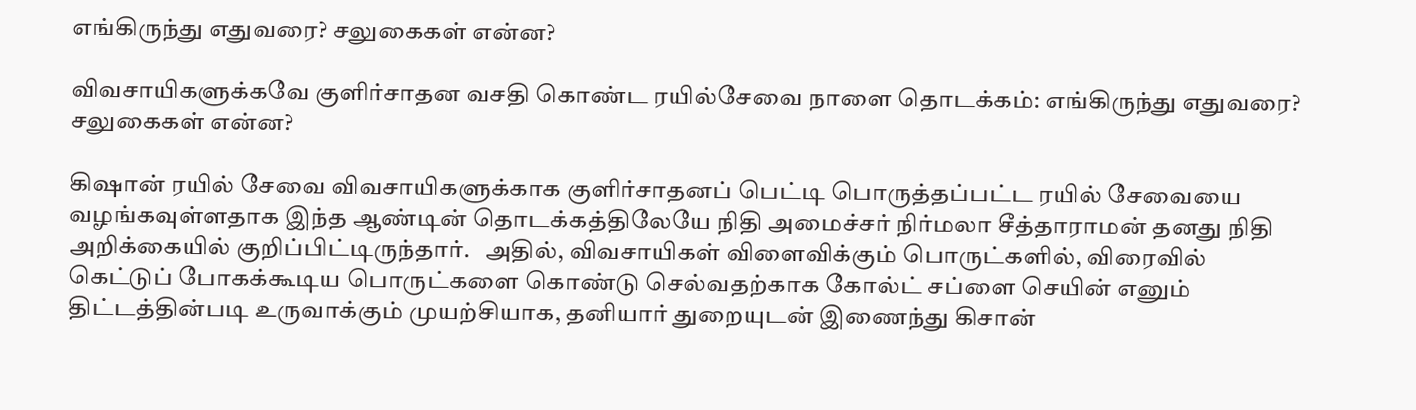எங்கிருந்து எதுவரை? சலுகைகள் என்ன?

விவசாயிகளுக்கவே குளிர்சாதன வசதி கொண்ட ரயில்சேவை நாளை தொடக்கம்: எங்கிருந்து எதுவரை? சலுகைகள் என்ன?

கிஷான் ரயில் சேவை விவசாயிகளுக்காக குளிர்சாதனப் பெட்டி பொருத்தப்பட்ட ரயில் சேவையை வழங்கவுள்ளதாக இந்த ஆண்டின் தொடக்கத்திலேயே நிதி அமைச்சர் நிர்மலா சீத்தாராமன் தனது நிதி அறிக்கையில் குறிப்பிட்டிருந்தார்.   அதில், விவசாயிகள் விளைவிக்கும் பொருட்களில், விரைவில் கெட்டுப் போகக்கூடிய பொருட்களை கொண்டு செல்வதற்காக கோல்ட் சப்ளை செயின் எனும் திட்டத்தின்படி உருவாக்கும் முயற்சியாக, தனியார் துறையுடன் இணைந்து கிசான்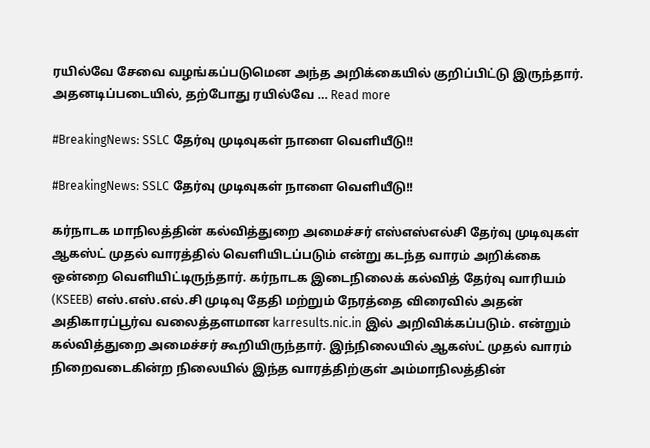ரயில்வே சேவை வழங்கப்படுமென அந்த அறிக்கையில் குறிப்பிட்டு இருந்தார்.     அதனடிப்படையில், தற்போது ரயில்வே … Read more

#BreakingNews: SSLC தேர்வு முடிவுகள் நாளை வெளியீடு!!

#BreakingNews: SSLC தேர்வு முடிவுகள் நாளை வெளியீடு!!

கர்நாடக மாநிலத்தின் கல்வித்துறை அமைச்சர் எஸ்எஸ்எல்சி தேர்வு முடிவுகள் ஆகஸ்ட் முதல் வாரத்தில் வெளியிடப்படும் என்று கடந்த வாரம் அறிக்கை ஒன்றை வெளியிட்டிருந்தார். கர்நாடக இடைநிலைக் கல்வித் தேர்வு வாரியம் (KSEEB) எஸ்.எஸ்.எல்.சி முடிவு தேதி மற்றும் நேரத்தை விரைவில் அதன் அதிகாரப்பூர்வ வலைத்தளமான karresults.nic.in இல் அறிவிக்கப்படும். என்றும் கல்வித்துறை அமைச்சர் கூறியிருந்தார். இந்நிலையில் ஆகஸ்ட் முதல் வாரம் நிறைவடைகின்ற நிலையில் இந்த வாரத்திற்குள் அம்மாநிலத்தின்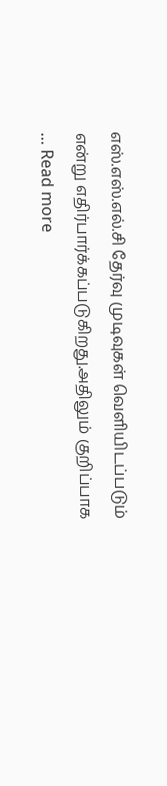எஸ்.எஸ்.எல்.சி தேர்வு முடிவுகள் வெளியிடப்படும் என்று எதிர்பார்க்கப்படுகிறது.அதிலும் குறிப்பாக … Read more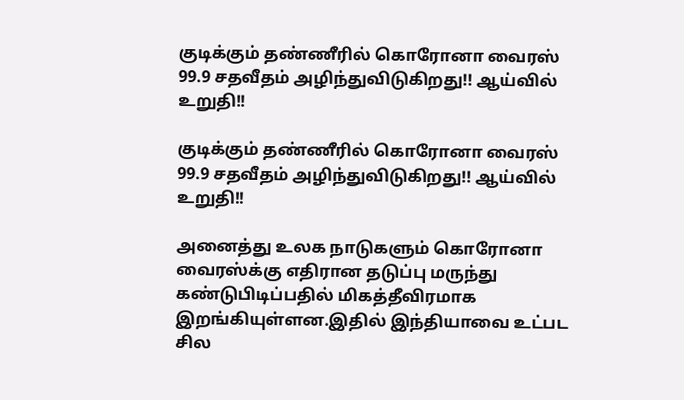குடிக்கும் தண்ணீரில் கொரோனா வைரஸ் 99.9 சதவீதம் அழிந்துவிடுகிறது!! ஆய்வில் உறுதி!!

குடிக்கும் தண்ணீரில் கொரோனா வைரஸ் 99.9 சதவீதம் அழிந்துவிடுகிறது!! ஆய்வில் உறுதி!!

அனைத்து உலக நாடுகளும் கொரோனா வைரஸ்க்கு எதிரான தடுப்பு மருந்து கண்டுபிடிப்பதில் மிகத்தீவிரமாக இறங்கியுள்ளன.இதில் இந்தியாவை உட்பட சில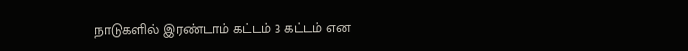நாடுகளில் இரண்டாம் கட்டம் 3 கட்டம் என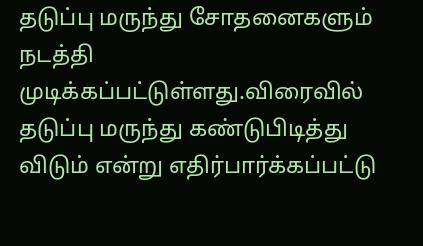தடுப்பு மருந்து சோதனைகளும் நடத்தி முடிக்கப்பட்டுள்ளது.விரைவில் தடுப்பு மருந்து கண்டுபிடித்து விடும் என்று எதிர்பார்க்கப்பட்டு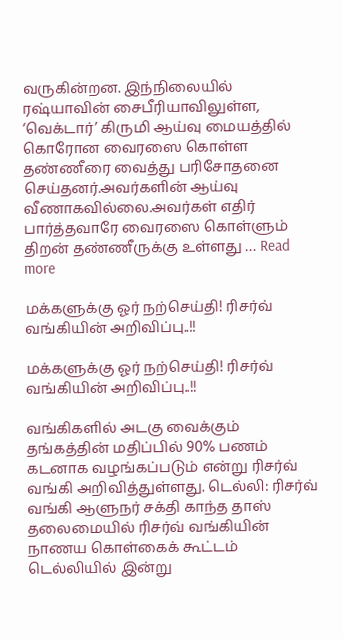வருகின்றன. இந்நிலையில் ரஷ்யாவின் சைபீரியாவிலுள்ள, ‘வெக்டார்’ கிருமி ஆய்வு மையத்தில் கொரோன வைரஸை கொள்ள தண்ணீரை வைத்து பரிசோதனை செய்தனர்.அவர்களின் ஆய்வு வீணாகவில்லை.அவர்கள் எதிர் பார்த்தவாரே வைரஸை கொள்ளும் திறன் தண்ணீருக்கு உள்ளது … Read more

மக்களுக்கு ஓர் நற்செய்தி! ரிசர்வ் வங்கியின் அறிவிப்பு..!!

மக்களுக்கு ஓர் நற்செய்தி! ரிசர்வ் வங்கியின் அறிவிப்பு..!!

வங்கிகளில் அடகு வைக்கும் தங்கத்தின் மதிப்பில் 90% பணம் கடனாக வழங்கப்படும் என்று ரிசர்வ் வங்கி அறிவித்துள்ளது. டெல்லி: ரிசர்வ் வங்கி ஆளுநர் சக்தி காந்த தாஸ் தலைமையில் ரிசர்வ் வங்கியின் நாணய கொள்கைக் கூட்டம் டெல்லியில் இன்று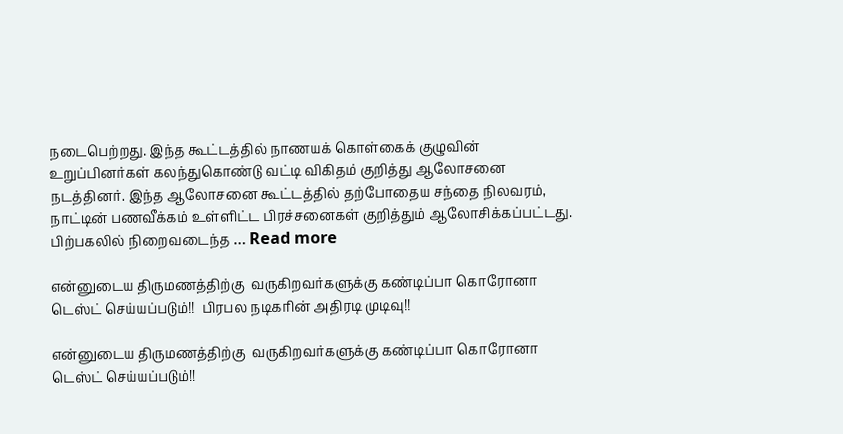நடைபெற்றது. இந்த கூட்டத்தில் நாணயக் கொள்கைக் குழுவின் உறுப்பினர்கள் கலந்துகொண்டு வட்டி விகிதம் குறித்து ஆலோசனை நடத்தினர். இந்த ஆலோசனை கூட்டத்தில் தற்போதைய சந்தை நிலவரம், நாட்டின் பணவீக்கம் உள்ளிட்ட பிரச்சனைகள் குறித்தும் ஆலோசிக்கப்பட்டது. பிற்பகலில் நிறைவடைந்த … Read more

என்னுடைய திருமணத்திற்கு  வருகிறவர்களுக்கு கண்டிப்பா கொரோனா டெஸ்ட் செய்யப்படும்!!  பிரபல நடிகரின் அதிரடி முடிவு!!

என்னுடைய திருமணத்திற்கு  வருகிறவர்களுக்கு கண்டிப்பா கொரோனா டெஸ்ட் செய்யப்படும்!!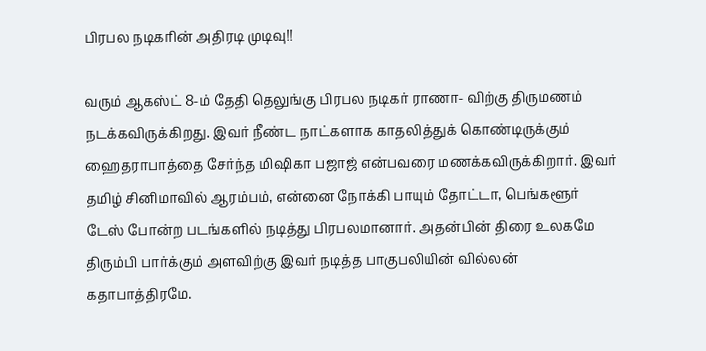பிரபல நடிகரின் அதிரடி முடிவு!!

வரும் ஆகஸ்ட் 8-ம் தேதி தெலுங்கு பிரபல நடிகர் ராணா- விற்கு திருமணம் நடக்கவிருக்கிறது. இவர் நீண்ட நாட்களாக காதலித்துக் கொண்டிருக்கும் ஹைதராபாத்தை சேர்ந்த மிஷிகா பஜாஜ் என்பவரை மணக்கவிருக்கிறார். இவர் தமிழ் சினிமாவில் ஆரம்பம், என்னை நோக்கி பாயும் தோட்டா, பெங்களூர் டேஸ் போன்ற படங்களில் நடித்து பிரபலமானார். அதன்பின் திரை உலகமே திரும்பி பார்க்கும் அளவிற்கு இவர் நடித்த பாகுபலியின் வில்லன் கதாபாத்திரமே.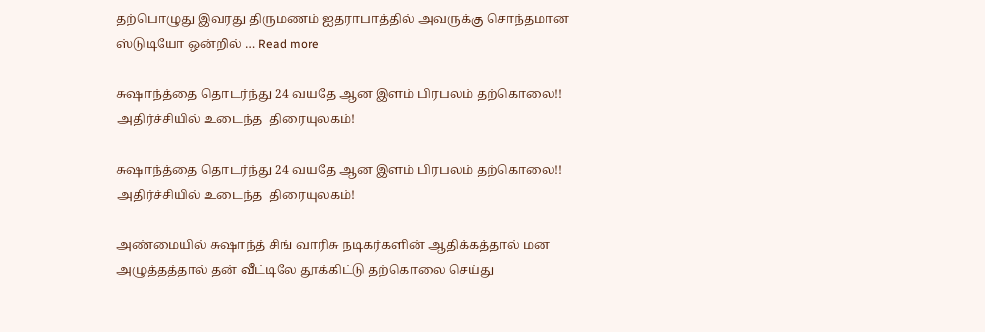தற்பொழுது இவரது திருமணம் ஐதராபாத்தில் அவருக்கு சொந்தமான ஸ்டுடியோ ஒன்றில் … Read more

சுஷாந்த்தை தொடர்ந்து 24 வயதே ஆன இளம் பிரபலம் தற்கொலை!! அதிர்ச்சியில் உடைந்த  திரையுலகம்!

சுஷாந்த்தை தொடர்ந்து 24 வயதே ஆன இளம் பிரபலம் தற்கொலை!! அதிர்ச்சியில் உடைந்த  திரையுலகம்!

அண்மையில் சுஷாந்த் சிங் வாரிசு நடிகர்களின் ஆதிக்கத்தால் மன அழுத்தத்தால் தன் வீட்டிலே தூக்கிட்டு தற்கொலை செய்து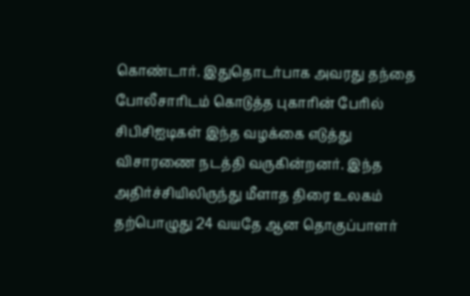கொண்டார். இதுதொடர்பாக அவரது தந்தை போலீசாரிடம் கொடுத்த புகாரின் பேரில் சிபிசிஐடிகள் இந்த வழக்கை எடுத்து விசாரணை நடத்தி வருகின்றனர். இந்த அதிர்ச்சியிலிருந்து மீளாத திரை உலகம் தற்பொழுது 24 வயதே ஆன தொகுப்பாளர்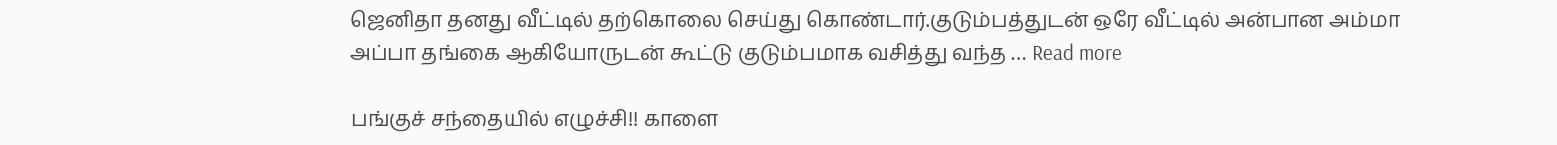ஜெனிதா தனது வீட்டில் தற்கொலை செய்து கொண்டார்.குடும்பத்துடன் ஒரே வீட்டில் அன்பான அம்மா அப்பா தங்கை ஆகியோருடன் கூட்டு குடும்பமாக வசித்து வந்த … Read more

பங்குச் சந்தையில் எழுச்சி!! காளை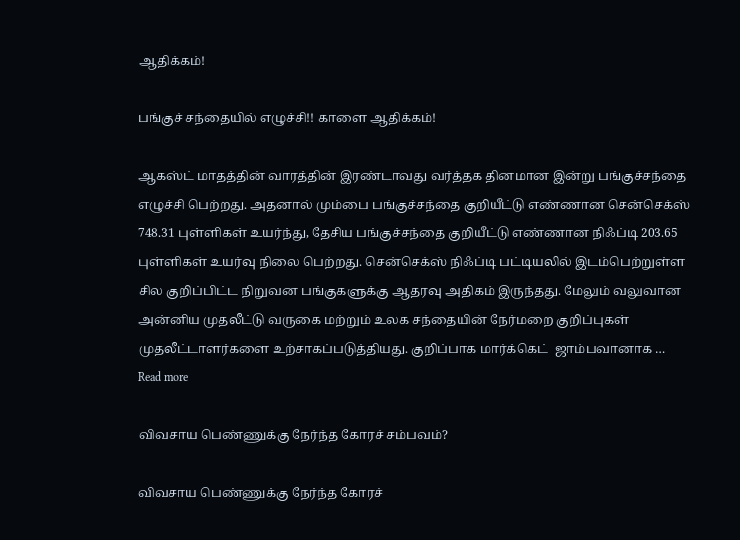ஆதிக்கம்!

பங்குச் சந்தையில் எழுச்சி!! காளை ஆதிக்கம்!

ஆகஸ்ட் மாதத்தின் வாரத்தின் இரண்டாவது வர்த்தக தினமான இன்று பங்குச்சந்தை எழுச்சி பெற்றது. அதனால் மும்பை பங்குச்சந்தை குறியீட்டு எண்ணான சென்செக்ஸ் 748.31 புள்ளிகள் உயர்ந்து, தேசிய பங்குச்சந்தை குறியீட்டு எண்ணான நிஃப்டி 203.65  புள்ளிகள் உயர்வு நிலை பெற்றது. சென்செக்ஸ் நிஃப்டி பட்டியலில் இடம்பெற்றுள்ள சில குறிப்பிட்ட நிறுவன பங்குகளுக்கு ஆதரவு அதிகம் இருந்தது. மேலும் வலுவான அன்னிய முதலீட்டு வருகை மற்றும் உலக சந்தையின் நேர்மறை குறிப்புகள் முதலீட்டாளர்களை உற்சாகப்படுத்தியது. குறிப்பாக மார்க்கெட்  ஜாம்பவானாக … Read more

விவசாய பெண்ணுக்கு நேர்ந்த கோரச் சம்பவம்?

விவசாய பெண்ணுக்கு நேர்ந்த கோரச்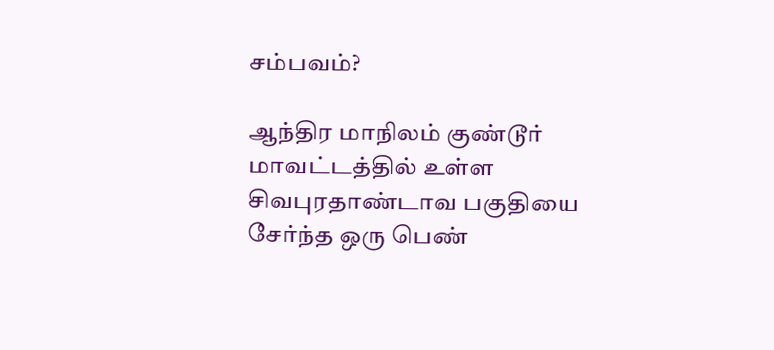சம்பவம்?

ஆந்திர மாநிலம் குண்டூர் மாவட்டத்தில் உள்ள சிவபுரதாண்டாவ பகுதியை சேர்ந்த ஒரு பெண்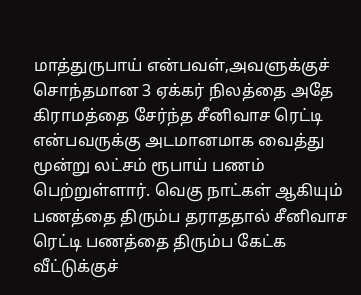மாத்துருபாய் என்பவள்,அவளுக்குச் சொந்தமான 3 ஏக்கர் நிலத்தை அதே கிராமத்தை சேர்ந்த சீனிவாச ரெட்டி என்பவருக்கு அடமானமாக வைத்து மூன்று லட்சம் ரூபாய் பணம் பெற்றுள்ளார். வெகு நாட்கள் ஆகியும் பணத்தை திரும்ப தராததால் சீனிவாச ரெட்டி பணத்தை திரும்ப கேட்க வீட்டுக்குச்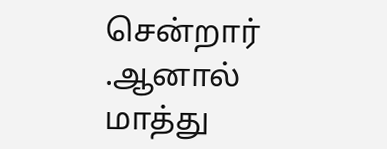சென்றார் .ஆனால் மாத்து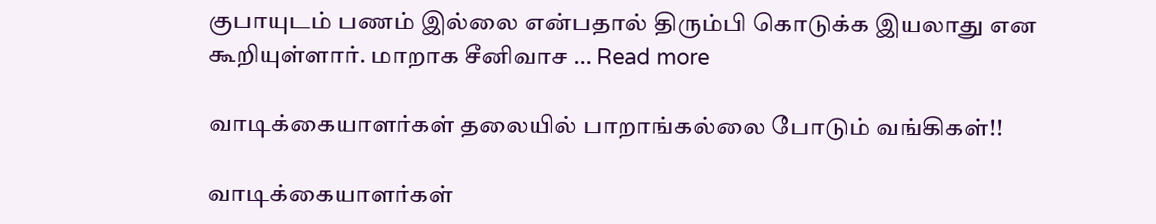குபாயுடம் பணம் இல்லை என்பதால் திரும்பி கொடுக்க இயலாது என கூறியுள்ளார். மாறாக சீனிவாச … Read more

வாடிக்கையாளர்கள் தலையில் பாறாங்கல்லை போடும் வங்கிகள்!!

வாடிக்கையாளர்கள்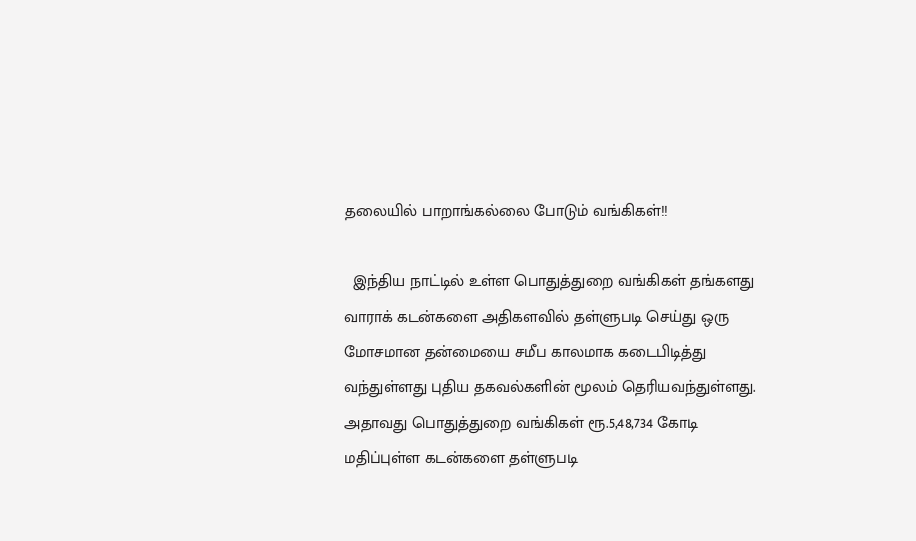தலையில் பாறாங்கல்லை போடும் வங்கிகள்!!

  இந்திய நாட்டில் உள்ள பொதுத்துறை வங்கிகள் தங்களது வாராக் கடன்களை அதிகளவில் தள்ளுபடி செய்து ஒரு மோசமான தன்மையை சமீப காலமாக கடைபிடித்து வந்துள்ளது புதிய தகவல்களின் மூலம் தெரியவந்துள்ளது. அதாவது பொதுத்துறை வங்கிகள் ரூ.5,48,734 கோடி மதிப்புள்ள கடன்களை தள்ளுபடி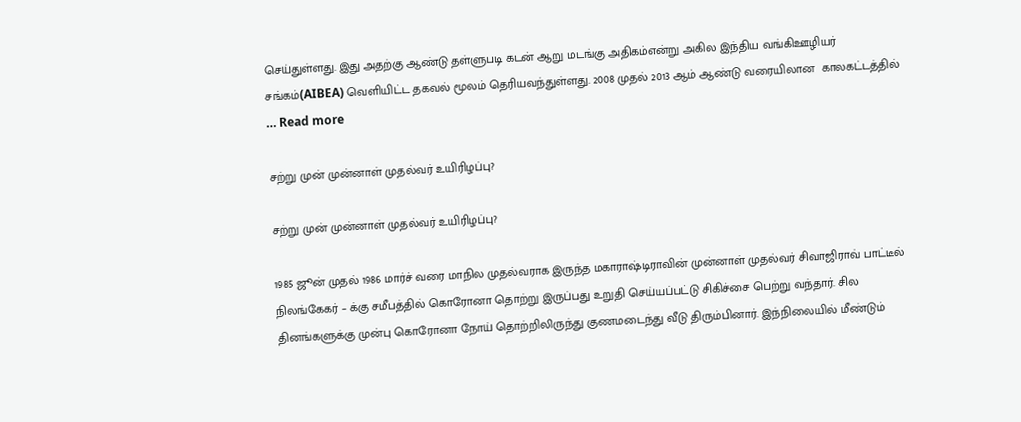செய்துள்ளது. இது அதற்கு ஆண்டு தள்ளுபடி கடன் ஆறு மடங்கு அதிகம்என்று அகில இந்திய வங்கிஊழியர் சங்கம்(AIBEA) வெளியிட்ட தகவல் மூலம் தெரியவந்துள்ளது. 2008 முதல் 2013 ஆம் ஆண்டு வரையிலான  காலகட்டத்தில் … Read more

சற்று முன் முன்னாள் முதல்வர் உயிரிழப்பு?

சற்று முன் முன்னாள் முதல்வர் உயிரிழப்பு?

1985 ஜூன் முதல் 1986 மார்ச் வரை மாநில முதல்வராக இருந்த மகாராஷ்டிராவின் முன்னாள் முதல்வர் சிவாஜிராவ் பாட்டீல் நிலங்கேகர் – க்கு சமீபத்தில் கொரோனா தொற்று இருப்பது உறுதி செய்யப்பட்டு சிகிச்சை பெற்று வந்தார். சில தினங்களுக்கு முன்பு கொரோனா நோய் தொற்றிலிருந்து குணமடைந்து வீடு திரும்பினார். இந்நிலையில் மீண்டும்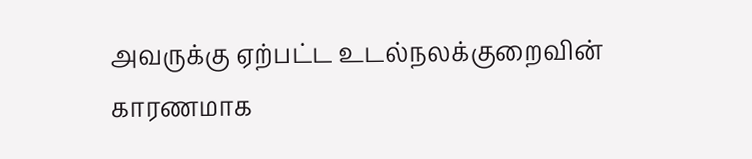அவருக்கு ஏற்பட்ட உடல்நலக்குறைவின் காரணமாக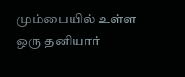மும்பையில் உள்ள ஒரு தனியார்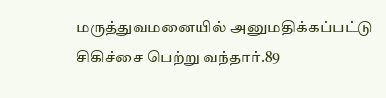மருத்துவமனையில் அனுமதிக்கப்பட்டு சிகிச்சை பெற்று வந்தார்.89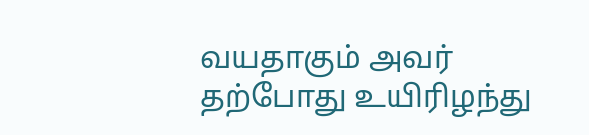வயதாகும் அவர் தற்போது உயிரிழந்து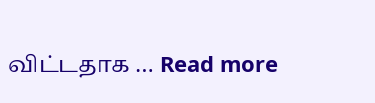விட்டதாக … Read more